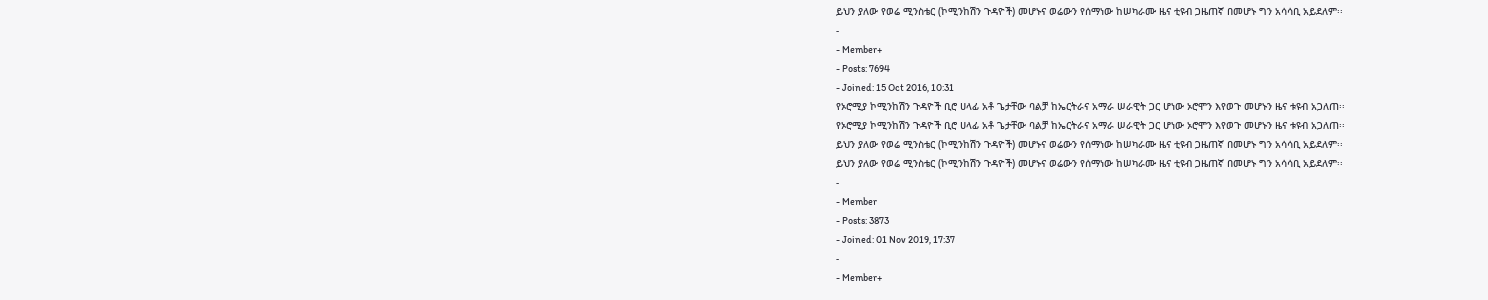ይህን ያለው የወሬ ሚንስቴር (ኮሚንከሽን ጉዳዮች) መሆኑና ወሬውን የሰማነው ከሠካራሙ ዜና ቲዩብ ጋዜጠኛ በመሆኑ ግን አሳሳቢ አይደለም፡፡
-
- Member+
- Posts: 7694
- Joined: 15 Oct 2016, 10:31
የኦሮሚያ ኮሚንከሽን ጉዳዮች ቢሮ ሀላፊ አቶ ጌታቸው ባልቻ ከኤርትራና አማራ ሠራዊት ጋር ሆነው ኦሮሞን እየወጉ መሆኑን ዜና ቱዩብ አጋለጠ፡፡
የኦሮሚያ ኮሚንከሽን ጉዳዮች ቢሮ ሀላፊ አቶ ጌታቸው ባልቻ ከኤርትራና አማራ ሠራዊት ጋር ሆነው ኦሮሞን እየወጉ መሆኑን ዜና ቱዩብ አጋለጠ፡፡
ይህን ያለው የወሬ ሚንስቴር (ኮሚንከሽን ጉዳዮች) መሆኑና ወሬውን የሰማነው ከሠካራሙ ዜና ቲዩብ ጋዜጠኛ በመሆኑ ግን አሳሳቢ አይደለም፡፡
ይህን ያለው የወሬ ሚንስቴር (ኮሚንከሽን ጉዳዮች) መሆኑና ወሬውን የሰማነው ከሠካራሙ ዜና ቲዩብ ጋዜጠኛ በመሆኑ ግን አሳሳቢ አይደለም፡፡
-
- Member
- Posts: 3873
- Joined: 01 Nov 2019, 17:37
-
- Member+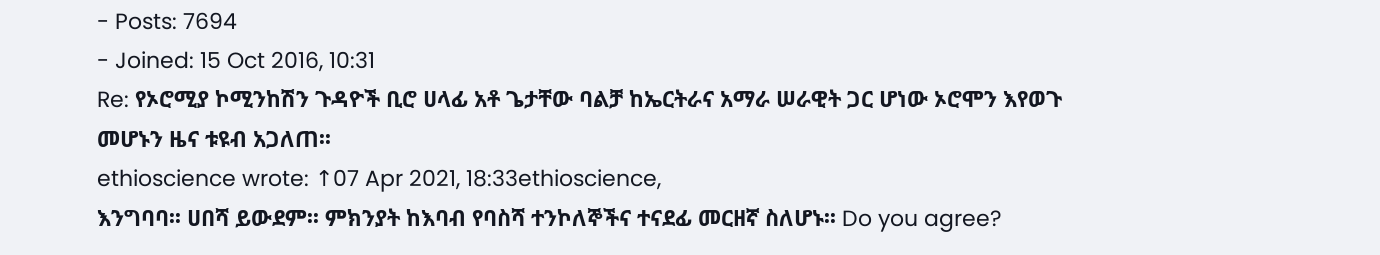- Posts: 7694
- Joined: 15 Oct 2016, 10:31
Re: የኦሮሚያ ኮሚንከሽን ጉዳዮች ቢሮ ሀላፊ አቶ ጌታቸው ባልቻ ከኤርትራና አማራ ሠራዊት ጋር ሆነው ኦሮሞን እየወጉ መሆኑን ዜና ቱዩብ አጋለጠ፡፡
ethioscience wrote: ↑07 Apr 2021, 18:33ethioscience,
እንግባባ፡፡ ሀበሻ ይውደም፡፡ ምክንያት ከእባብ የባስሻ ተንኮለኞችና ተናደፊ መርዘኛ ስለሆኑ፡፡ Do you agree?